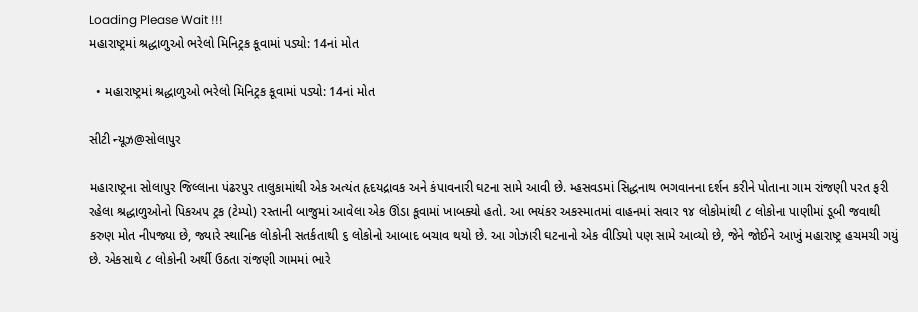Loading Please Wait !!!
મહારાષ્ટ્રમાં શ્રદ્ધાળુઓ ભરેલો મિનિટ્રક કૂવામાં પડ્યો: 14નાં મોત

  • મહારાષ્ટ્રમાં શ્રદ્ધાળુઓ ભરેલો મિનિટ્રક કૂવામાં પડ્યો: 14નાં મોત

સીટી ન્યૂઝ@સોલાપુર

મહારાષ્ટ્રના સોલાપુર જિલ્લાના પંઢરપુર તાલુકામાંથી એક અત્યંત હૃદયદ્રાવક અને કંપાવનારી ઘટના સામે આવી છે. મ્હસવડમાં સિદ્ધનાથ ભગવાનના દર્શન કરીને પોતાના ગામ રાંજણી પરત ફરી રહેલા શ્રદ્ધાળુઓનો પિકઅપ ટ્રક (ટેમ્પો) રસ્તાની બાજુમાં આવેલા એક ઊંડા કૂવામાં ખાબક્યો હતો. આ ભયંકર અકસ્માતમાં વાહનમાં સવાર ૧૪ લોકોમાંથી ૮ લોકોના પાણીમાં ડૂબી જવાથી કરુણ મોત નીપજ્યા છે, જ્યારે સ્થાનિક લોકોની સતર્કતાથી ૬ લોકોનો આબાદ બચાવ થયો છે. આ ગોઝારી ઘટનાનો એક વીડિયો પણ સામે આવ્યો છે, જેને જોઈને આખું મહારાષ્ટ્ર હચમચી ગયું છે. એકસાથે ૮ લોકોની અર્થી ઉઠતા રાંજણી ગામમાં ભારે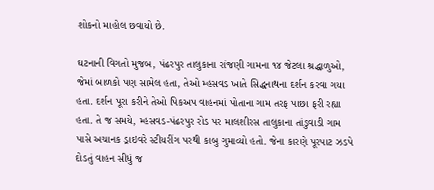શોકનો માહોલ છવાયો છે.

ઘટનાની વિગતો મુજબ, પંઢરપુર તાલુકાના રાંજણી ગામના ૧૪ જેટલા શ્રદ્ધાળુઓ, જેમાં બાળકો પણ સામેલ હતા, તેઓ મ્હસવડ ખાતે સિદ્ધનાથના દર્શન કરવા ગયા હતા. દર્શન પૂરા કરીને તેઓ પિકઅપ વાહનમાં પોતાના ગામ તરફ પાછા ફરી રહ્યા હતા. તે જ સમયે, મ્હસવડ-પંઢરપુર રોડ પર માલશીરસ તાલુકાના તાંડુવાડી ગામ પાસે અચાનક ડ્રાઇવરે સ્ટીયરીંગ પરથી કાબુ ગુમાવ્યો હતો. જેના કારણે પૂરપાટ ઝડપે દોડતું વાહન સીધું જ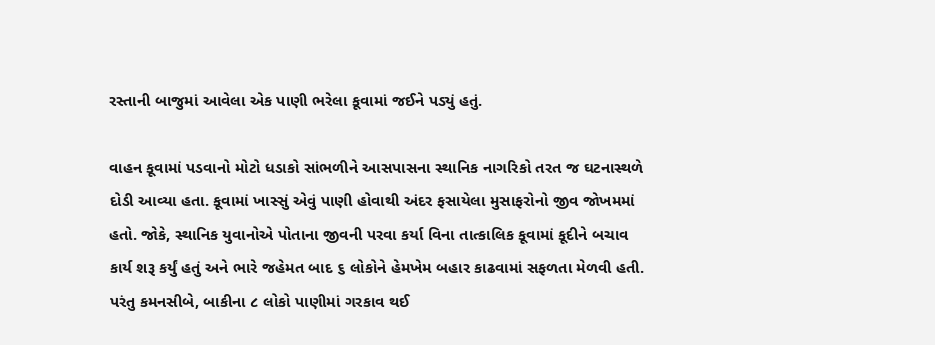રસ્તાની બાજુમાં આવેલા એક પાણી ભરેલા કૂવામાં જઈને પડ્યું હતું.

વાહન કૂવામાં પડવાનો મોટો ધડાકો સાંભળીને આસપાસના સ્થાનિક નાગરિકો તરત જ ઘટનાસ્થળે દોડી આવ્યા હતા. કૂવામાં ખાસ્સું એવું પાણી હોવાથી અંદર ફસાયેલા મુસાફરોનો જીવ જોખમમાં હતો. જોકે, સ્થાનિક યુવાનોએ પોતાના જીવની પરવા કર્યા વિના તાત્કાલિક કૂવામાં કૂદીને બચાવ કાર્ય શરૂ કર્યું હતું અને ભારે જહેમત બાદ ૬ લોકોને હેમખેમ બહાર કાઢવામાં સફળતા મેળવી હતી. પરંતુ કમનસીબે, બાકીના ૮ લોકો પાણીમાં ગરકાવ થઈ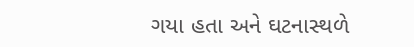ગયા હતા અને ઘટનાસ્થળે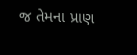જ તેમના પ્રાણ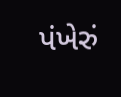પંખેરું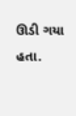ઊડી ગયા હતા.